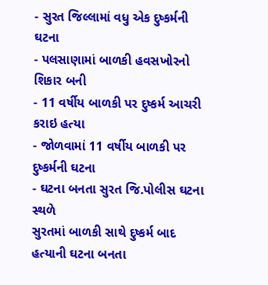- સુરત જિલ્લામાં વધુ એક દુષ્કર્મની ઘટના
- પલસાણામાં બાળકી હવસખોરનો શિકાર બની
- 11 વર્ષીય બાળકી પર દુષ્કર્મ આચરી કરાઇ હત્યા
- જોળવામાં 11 વર્ષીય બાળકી પર દુષ્કર્મની ઘટના
- ઘટના બનતા સુરત જિ.પોલીસ ઘટના સ્થળે
સુરતમાં બાળકી સાથે દુષ્કર્મ બાદ હત્યાની ઘટના બનતા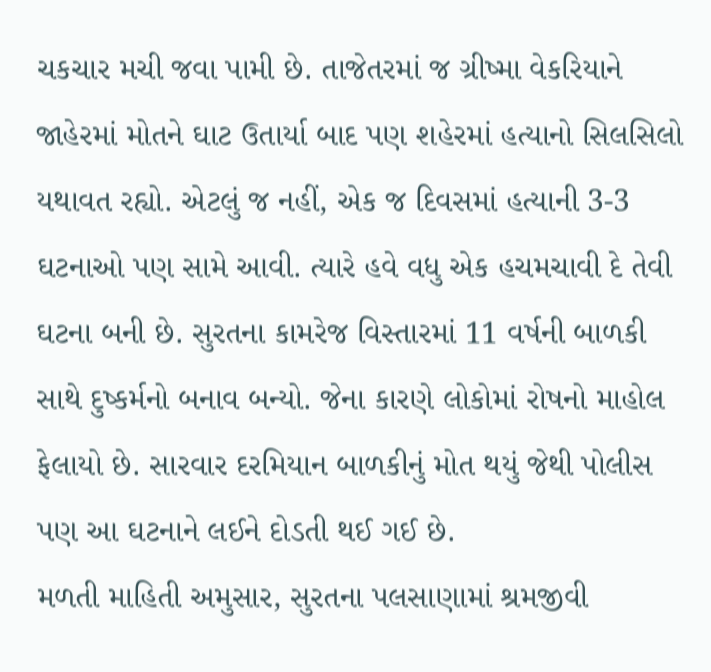ચકચાર મચી જવા પામી છે. તાજેતરમાં જ ગ્રીષ્મા વેકરિયાને જાહેરમાં મોતને ઘાટ ઉતાર્યા બાદ પણ શહેરમાં હત્યાનો સિલસિલો યથાવત રહ્યો. એટલું જ નહીં, એક જ દિવસમાં હત્યાની 3-3 ઘટનાઓ પણ સામે આવી. ત્યારે હવે વધુ એક હચમચાવી દે તેવી ઘટના બની છે. સુરતના કામરેજ વિસ્તારમાં 11 વર્ષની બાળકી સાથે દુષ્કર્મનો બનાવ બન્યો. જેના કારણે લોકોમાં રોષનો માહોલ ફેલાયો છે. સારવાર દરમિયાન બાળકીનું મોત થયું જેથી પોલીસ પણ આ ઘટનાને લઈને દોડતી થઈ ગઈ છે.
મળતી માહિતી અમુસાર, સુરતના પલસાણામાં શ્રમજીવી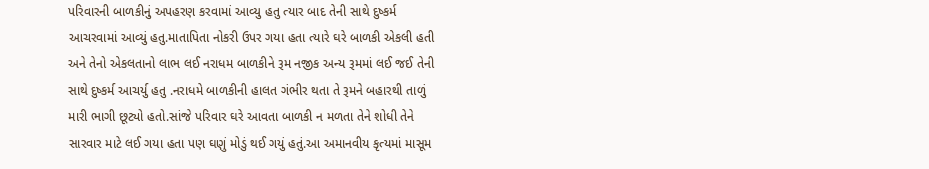પરિવારની બાળકીનું અપહરણ કરવામાં આવ્યુ હતુ ત્યાર બાદ તેની સાથે દુષ્કર્મ આચરવામાં આવ્યું હતુ.માતાપિતા નોકરી ઉપર ગયા હતા ત્યારે ઘરે બાળકી એકલી હતી અને તેનો એકલતાનો લાભ લઈ નરાધમ બાળકીને રૂમ નજીક અન્ય રૂમમાં લઈ જઈ તેની સાથે દુષ્કર્મ આચર્યુ હતુ .નરાધમે બાળકીની હાલત ગંભીર થતા તે રૂમને બહારથી તાળું મારી ભાગી છૂટ્યો હતો.સાંજે પરિવાર ઘરે આવતા બાળકી ન મળતા તેને શોધી તેને સારવાર માટે લઈ ગયા હતા પણ ઘણું મોડું થઈ ગયું હતું.આ અમાનવીય કૃત્યમાં માસૂમ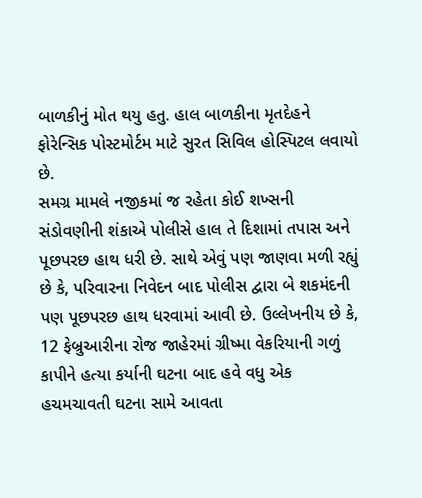બાળકીનું મોત થયુ હતુ. હાલ બાળકીના મૃતદેહને ફોરેન્સિક પોસ્ટમોર્ટમ માટે સુરત સિવિલ હોસ્પિટલ લવાયો છે.
સમગ્ર મામલે નજીકમાં જ રહેતા કોઈ શખ્સની સંડોવણીની શંકાએ પોલીસે હાલ તે દિશામાં તપાસ અને પૂછપરછ હાથ ધરી છે. સાથે એવું પણ જાણવા મળી રહ્યું છે કે, પરિવારના નિવેદન બાદ પોલીસ દ્વારા બે શકમંદની પણ પૂછપરછ હાથ ધરવામાં આવી છે. ઉલ્લેખનીય છે કે, 12 ફેબ્રુઆરીના રોજ જાહેરમાં ગ્રીષ્મા વેકરિયાની ગળું કાપીને હત્યા કર્યાની ઘટના બાદ હવે વધુ એક હચમચાવતી ઘટના સામે આવતા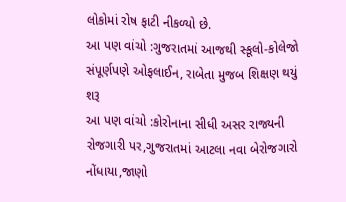લોકોમાં રોષ ફાટી નીકળ્યો છે.
આ પણ વાંચો :ગુજરાતમાં આજથી સ્કૂલો-કોલેજો સંપૂર્ણપણે ઓફલાઈન, રાબેતા મુજબ શિક્ષણ થયું શરૂ
આ પણ વાંચો :કોરોનાના સીધી અસર રાજ્યની રોજગારી પર,ગુજરાતમાં આટલા નવા બેરોજગારો નોંધાયા,જાણો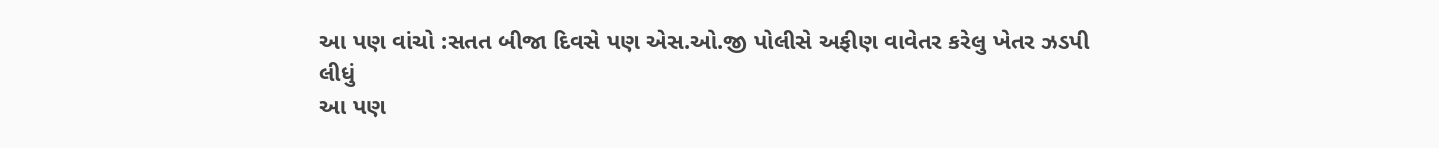આ પણ વાંચો :સતત બીજા દિવસે પણ એસ.ઓ.જી પોલીસે અફીણ વાવેતર કરેલુ ખેતર ઝડપી લીધું
આ પણ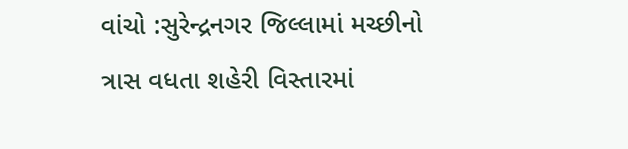વાંચો :સુરેન્દ્રનગર જિલ્લામાં મચ્છીનો ત્રાસ વધતા શહેરી વિસ્તારમાં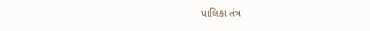પાલિકા તંત્ર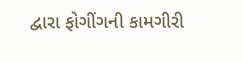દ્વારા ફોગીંગની કામગીરી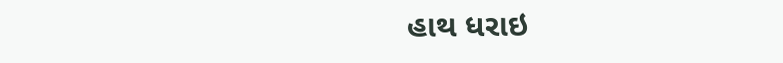હાથ ધરાઇ